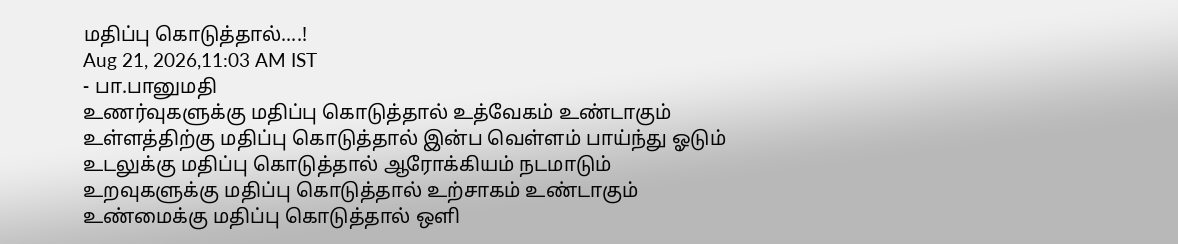மதிப்பு கொடுத்தால்....!
Aug 21, 2026,11:03 AM IST
- பா.பானுமதி
உணர்வுகளுக்கு மதிப்பு கொடுத்தால் உத்வேகம் உண்டாகும்
உள்ளத்திற்கு மதிப்பு கொடுத்தால் இன்ப வெள்ளம் பாய்ந்து ஓடும்
உடலுக்கு மதிப்பு கொடுத்தால் ஆரோக்கியம் நடமாடும்
உறவுகளுக்கு மதிப்பு கொடுத்தால் உற்சாகம் உண்டாகும்
உண்மைக்கு மதிப்பு கொடுத்தால் ஒளி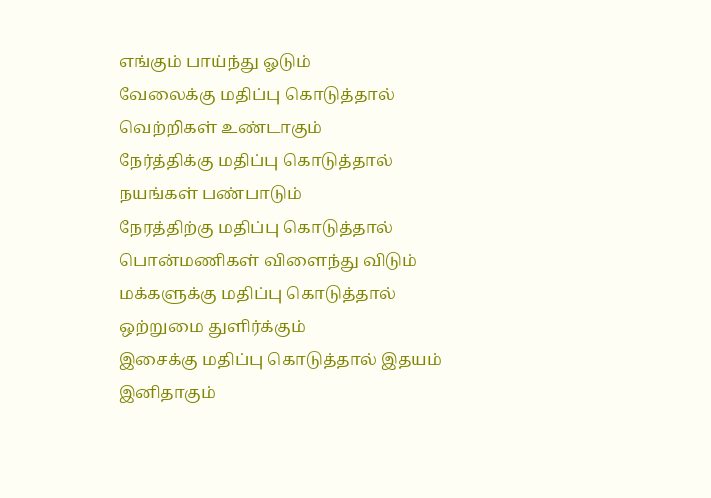எங்கும் பாய்ந்து ஓடும்
வேலைக்கு மதிப்பு கொடுத்தால் வெற்றிகள் உண்டாகும்
நேர்த்திக்கு மதிப்பு கொடுத்தால் நயங்கள் பண்பாடும்
நேரத்திற்கு மதிப்பு கொடுத்தால் பொன்மணிகள் விளைந்து விடும்
மக்களுக்கு மதிப்பு கொடுத்தால் ஒற்றுமை துளிர்க்கும்
இசைக்கு மதிப்பு கொடுத்தால் இதயம் இனிதாகும்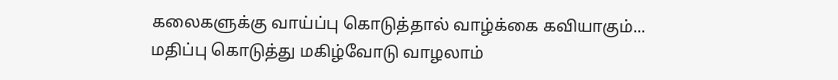கலைகளுக்கு வாய்ப்பு கொடுத்தால் வாழ்க்கை கவியாகும்...
மதிப்பு கொடுத்து மகிழ்வோடு வாழலாம்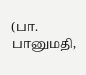(பா. பானுமதி,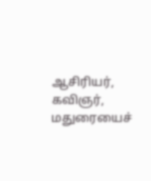ஆசிரியர், கவிஞர், மதுரையைச்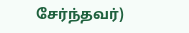சேர்ந்தவர்)